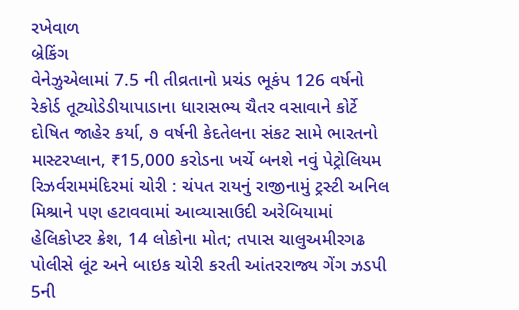રખેવાળ
બ્રેકિંગ
વેનેઝુએલામાં 7.5 ની તીવ્રતાનો પ્રચંડ ભૂકંપ 126 વર્ષનો રેકોર્ડ તૂટ્યોડેડીયાપાડાના ધારાસભ્ય ચૈતર વસાવાને કોર્ટે દોષિત જાહેર કર્યા, ૭ વર્ષની કેદતેલના સંકટ સામે ભારતનો માસ્ટરપ્લાન, ₹15,000 કરોડના ખર્ચે બનશે નવું પેટ્રોલિયમ રિઝર્વરામમંદિરમાં ચોરી : ચંપત રાયનું રાજીનામું ટ્રસ્ટી અનિલ મિશ્રાને પણ હટાવવામાં આવ્યાસાઉદી અરેબિયામાં હેલિકોપ્ટર ક્રેશ, 14 લોકોના મોત; તપાસ ચાલુઅમીરગઢ પોલીસે લૂંટ અને બાઇક ચોરી કરતી આંતરરાજ્ય ગેંગ ઝડપી 5ની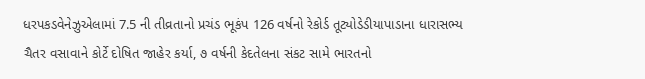ધરપકડવેનેઝુએલામાં 7.5 ની તીવ્રતાનો પ્રચંડ ભૂકંપ 126 વર્ષનો રેકોર્ડ તૂટ્યોડેડીયાપાડાના ધારાસભ્ય ચૈતર વસાવાને કોર્ટે દોષિત જાહેર કર્યા, ૭ વર્ષની કેદતેલના સંકટ સામે ભારતનો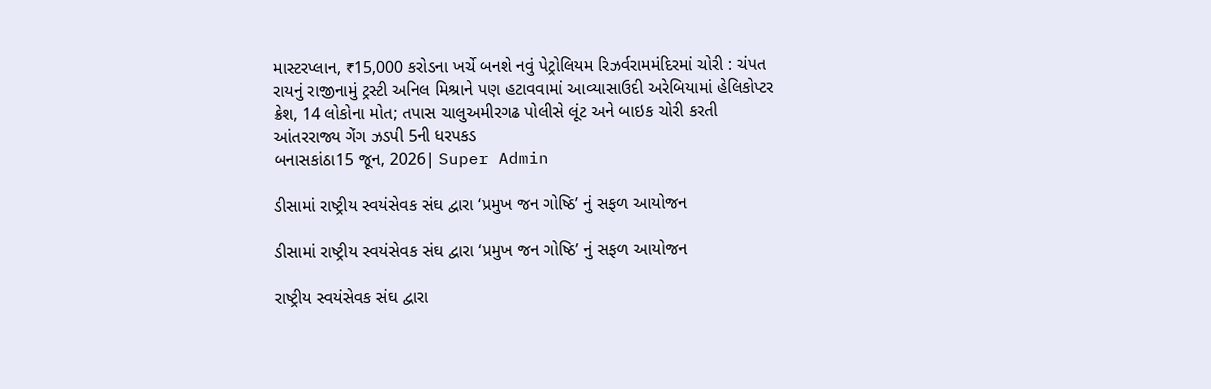માસ્ટરપ્લાન, ₹15,000 કરોડના ખર્ચે બનશે નવું પેટ્રોલિયમ રિઝર્વરામમંદિરમાં ચોરી : ચંપત રાયનું રાજીનામું ટ્રસ્ટી અનિલ મિશ્રાને પણ હટાવવામાં આવ્યાસાઉદી અરેબિયામાં હેલિકોપ્ટર ક્રેશ, 14 લોકોના મોત; તપાસ ચાલુઅમીરગઢ પોલીસે લૂંટ અને બાઇક ચોરી કરતી આંતરરાજ્ય ગેંગ ઝડપી 5ની ધરપકડ
બનાસકાંઠા15 જૂન, 2026| Super Admin

ડીસામાં રાષ્ટ્રીય સ્વયંસેવક સંઘ દ્વારા ‘પ્રમુખ જન ગોષ્ઠિ’ નું સફળ આયોજન

ડીસામાં રાષ્ટ્રીય સ્વયંસેવક સંઘ દ્વારા ‘પ્રમુખ જન ગોષ્ઠિ’ નું સફળ આયોજન

રાષ્ટ્રીય સ્વયંસેવક સંઘ દ્વારા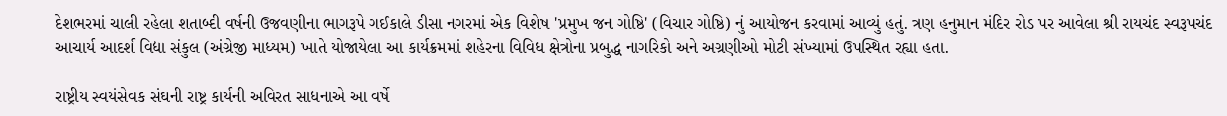દેશભરમાં ચાલી રહેલા શતાબ્દી વર્ષની ઉજવણીના ભાગરૂપે ગઈકાલે ડીસા નગરમાં એક વિશેષ 'પ્રમુખ જન ગોષ્ઠિ' (વિચાર ગોષ્ઠિ) નું આયોજન કરવામાં આવ્યું હતું. ત્રણ હનુમાન મંદિર રોડ પર આવેલા શ્રી રાયચંદ સ્વરૂપચંદ આચાર્ય આદર્શ વિદ્યા સંકુલ (અંગ્રેજી માધ્યમ) ખાતે યોજાયેલા આ કાર્યક્રમમાં શહેરના વિવિધ ક્ષેત્રોના પ્રબુદ્ધ નાગરિકો અને અગ્રણીઓ મોટી સંખ્યામાં ઉપસ્થિત રહ્યા હતા.

રાષ્ટ્રીય સ્વયંસેવક સંઘની રાષ્ટ્ર કાર્યની અવિરત સાધનાએ આ વર્ષે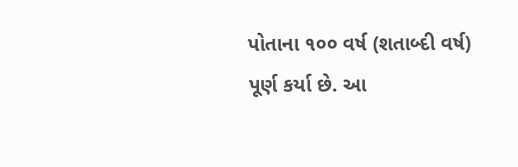પોતાના ૧૦૦ વર્ષ (શતાબ્દી વર્ષ) પૂર્ણ કર્યા છે. આ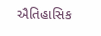ઐતિહાસિક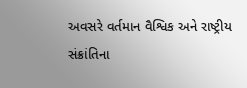અવસરે વર્તમાન વૈશ્વિક અને રાષ્ટ્રીય સંક્રાંતિના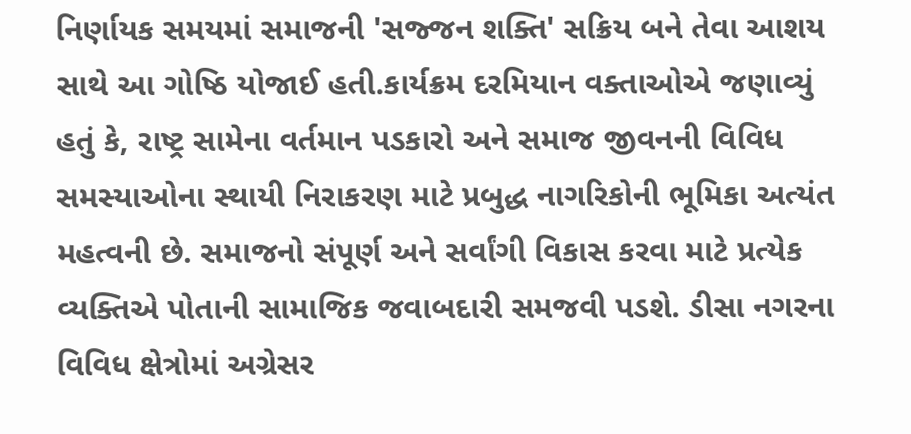નિર્ણાયક સમયમાં સમાજની 'સજ્જન શક્તિ' સક્રિય બને તેવા આશય સાથે આ ગોષ્ઠિ યોજાઈ હતી.કાર્યક્રમ દરમિયાન વક્તાઓએ જણાવ્યું હતું કે, રાષ્ટ્ર સામેના વર્તમાન પડકારો અને સમાજ જીવનની વિવિધ સમસ્યાઓના સ્થાયી નિરાકરણ માટે પ્રબુદ્ધ નાગરિકોની ભૂમિકા અત્યંત મહત્વની છે. સમાજનો સંપૂર્ણ અને સર્વાંગી વિકાસ કરવા માટે પ્રત્યેક વ્યક્તિએ પોતાની સામાજિક જવાબદારી સમજવી પડશે. ડીસા નગરના વિવિધ ક્ષેત્રોમાં અગ્રેસર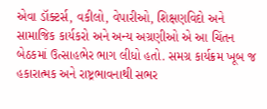એવા ડૉક્ટર્સ, વકીલો, વેપારીઓ, શિક્ષણવિદો અને સામાજિક કાર્યકરો અને અન્ય અગ્રણીઓ એ આ ચિંતન બેઠકમાં ઉત્સાહભેર ભાગ લીધો હતો. સમગ્ર કાર્યક્રમ ખૂબ જ હકારાત્મક અને રાષ્ટ્રભાવનાથી સભર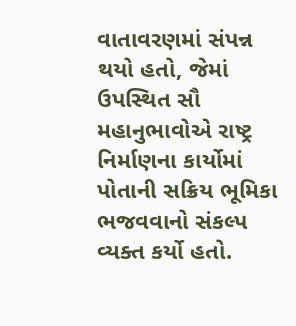વાતાવરણમાં સંપન્ન થયો હતો, જેમાં ઉપસ્થિત સૌ મહાનુભાવોએ રાષ્ટ્ર નિર્માણના કાર્યોમાં પોતાની સક્રિય ભૂમિકા ભજવવાનો સંકલ્પ વ્યક્ત કર્યો હતો.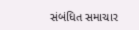સંબંધિત સમાચાર